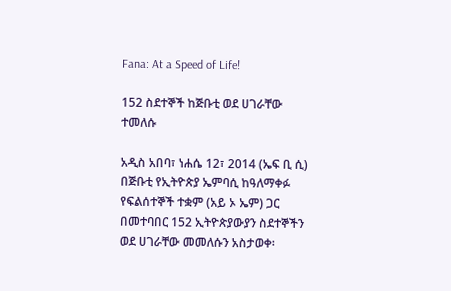Fana: At a Speed of Life!

152 ስደተኞች ከጅቡቲ ወደ ሀገራቸው ተመለሱ

አዲስ አበባ፣ ነሐሴ 12፣ 2014 (ኤፍ ቢ ሲ) በጅቡቲ የኢትዮጵያ ኤምባሲ ከዓለማቀፉ የፍልሰተኞች ተቋም (አይ ኦ ኤም) ጋር በመተባበር 152 ኢትዮጵያውያን ስደተኞችን ወደ ሀገራቸው መመለሱን አስታወቀ፡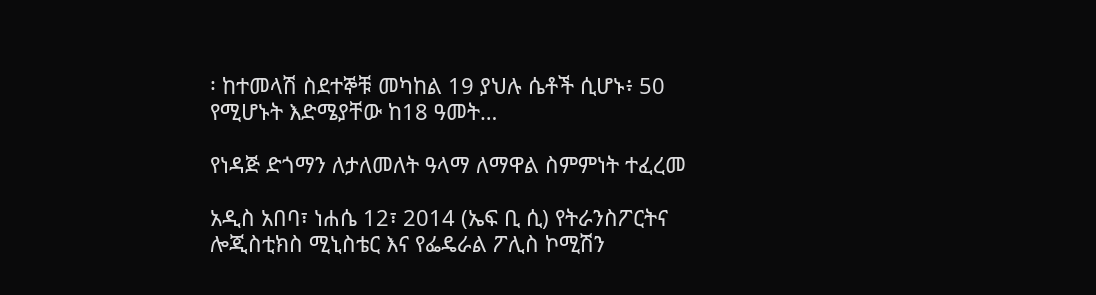፡ ከተመላሽ ስደተኞቹ መካከል 19 ያህሉ ሴቶች ሲሆኑ፥ 50 የሚሆኑት እድሜያቸው ከ18 ዓመት…

የነዳጅ ድጎማን ለታለመለት ዓላማ ለማዋል ስምምነት ተፈረመ

አዲስ አበባ፣ ነሐሴ 12፣ 2014 (ኤፍ ቢ ሲ) የትራንስፖርትና ሎጂስቲክስ ሚኒስቴር እና የፌዴራል ፖሊስ ኮሚሽን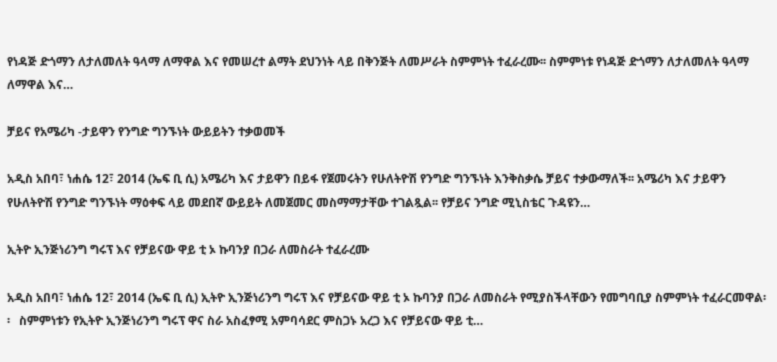የነዳጅ ድጎማን ለታለመለት ዓላማ ለማዋል እና የመሠረተ ልማት ደህንነት ላይ በቅንጅት ለመሥራት ስምምነት ተፈራረሙ፡፡ ስምምነቱ የነዳጅ ድጎማን ለታለመለት ዓላማ ለማዋል እና…

ቻይና የአሜሪካ -ታይዋን የንግድ ግንኙነት ውይይትን ተቃወመች

አዲስ አበባ፣ ነሐሴ 12፣ 2014 (ኤፍ ቢ ሲ) አሜሪካ እና ታይዋን በይፋ የጀመሩትን የሁለትዮሽ የንግድ ግንኙነት እንቅስቃሴ ቻይና ተቃውማለች፡፡ አሜሪካ እና ታይዋን የሁለትዮሽ የንግድ ግንኙነት ማዕቀፍ ላይ መደበኛ ውይይት ለመጀመር መስማማታቸው ተገልጿል፡፡ የቻይና ንግድ ሚኒስቴር ጉዳዩን…

ኢትዮ ኢንጅነሪንግ ግሩፕ እና የቻይናው ዋይ ቲ ኦ ኩባንያ በጋራ ለመስራት ተፈራረሙ

አዲስ አበባ፣ ነሐሴ 12፣ 2014 (ኤፍ ቢ ሲ) ኢትዮ ኢንጅነሪንግ ግሩፕ እና የቻይናው ዋይ ቲ ኦ ኩባንያ በጋራ ለመስራት የሚያስችላቸውን የመግባቢያ ስምምነት ተፈራርመዋል፡፡   ስምምነቱን የኢትዮ ኢንጅነሪንግ ግሩፕ ዋና ስራ አስፈፃሚ አምባሳደር ምስጋኑ አረጋ እና የቻይናው ዋይ ቲ…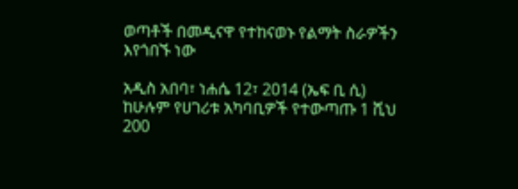ወጣቶች በመዲናዋ የተከናወኑ የልማት ስራዎችን እየጎበኙ ነው

አዲስ አበባ፣ ነሐሴ 12፣ 2014 (ኤፍ ቢ ሲ) ከሁሉም የሀገሪቱ አካባቢዎች የተውጣጡ 1 ሺህ 200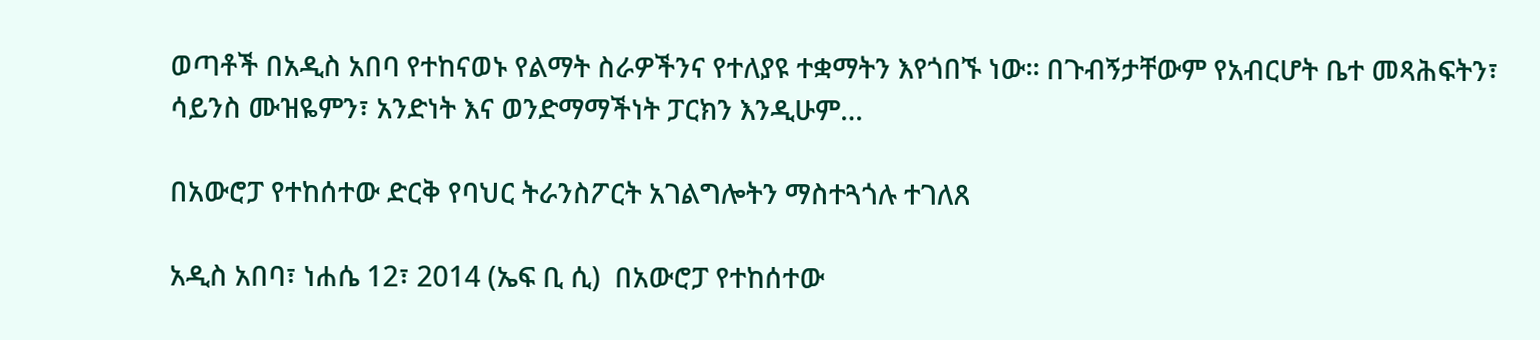ወጣቶች በአዲስ አበባ የተከናወኑ የልማት ስራዎችንና የተለያዩ ተቋማትን እየጎበኙ ነው፡፡ በጉብኝታቸውም የአብርሆት ቤተ መጻሕፍትን፣ ሳይንስ ሙዝዬምን፣ አንድነት እና ወንድማማችነት ፓርክን እንዲሁም…

በአውሮፓ የተከሰተው ድርቅ የባህር ትራንስፖርት አገልግሎትን ማስተጓጎሉ ተገለጸ

አዲስ አበባ፣ ነሐሴ 12፣ 2014 (ኤፍ ቢ ሲ)  በአውሮፓ የተከሰተው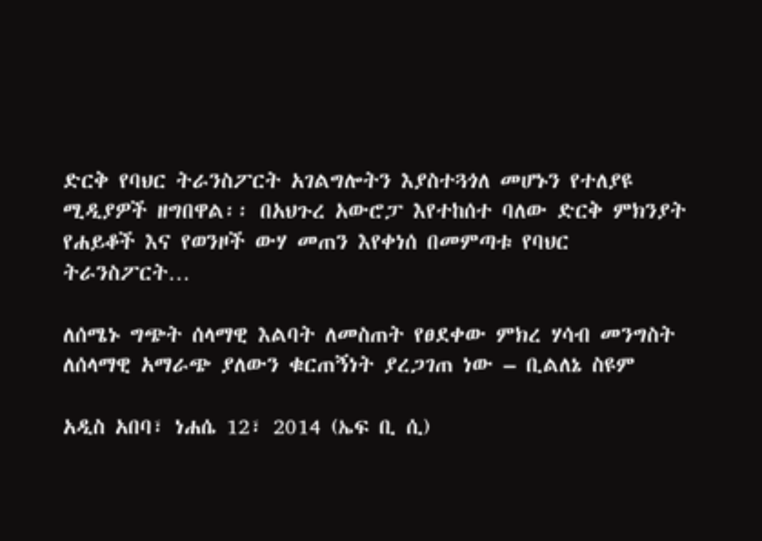ድርቅ የባህር ትራንስፖርት አገልግሎትን እያስተጓጎለ መሆኑን የተለያዩ ሚዲያዎች ዘግበዋል፡፡ በአህጉረ አውሮፓ እየተከሰተ ባለው ድርቅ ምክንያት የሐይቆች እና የወንዞች ውሃ መጠን እየቀነሰ በመምጣቱ የባህር ትራንስፖርት…

ለሰሜኑ ግጭት ሰላማዊ እልባት ለመስጠት የፀደቀው ምክረ ሃሳብ መንግስት ለሰላማዊ አማራጭ ያለውን ቁርጠኝነት ያረጋገጠ ነው – ቢልለኔ ስዩም

አዲስ አበባ፣ ነሐሴ 12፣ 2014 (ኤፍ ቢ ሲ)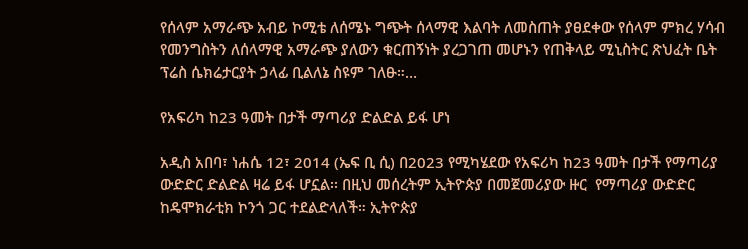የሰላም አማራጭ አብይ ኮሚቴ ለሰሜኑ ግጭት ሰላማዊ እልባት ለመስጠት ያፀደቀው የሰላም ምክረ ሃሳብ የመንግስትን ለሰላማዊ አማራጭ ያለውን ቁርጠኝነት ያረጋገጠ መሆኑን የጠቅላይ ሚኒስትር ጽህፈት ቤት ፕሬስ ሴክሬታርያት ኃላፊ ቢልለኔ ስዩም ገለፁ።…

የአፍሪካ ከ23 ዓመት በታች ማጣሪያ ድልድል ይፋ ሆነ

አዲስ አበባ፣ ነሐሴ 12፣ 2014 (ኤፍ ቢ ሲ) በ2023 የሚካሄደው የአፍሪካ ከ23 ዓመት በታች የማጣሪያ ውድድር ድልድል ዛሬ ይፋ ሆኗል፡፡ በዚህ መሰረትም ኢትዮጵያ በመጀመሪያው ዙር  የማጣሪያ ውድድር ከዴሞክራቲክ ኮንጎ ጋር ተደልድላለች። ኢትዮጵያ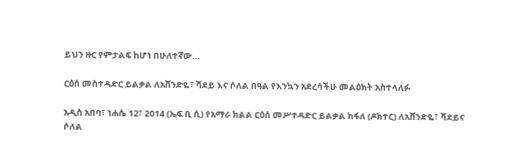ይህን ዙር የምታልፍ ከሆነ በሁለተኛው…

ርዕሰ መስተዳድር ይልቃል ለአሸንድዬ፣ ሻደይ እና ሶለል በዓል የእንኳን አደረሳችሁ መልዕክት አስተላለፉ

አዲስ አበባ፣ ነሐሴ 12፣ 2014 (ኤፍ ቢ ሲ) የአማራ ክልል ርዕሰ መሥተዳድር ይልቃል ከፋለ (ዶክተር) ለአሸንድዬ፣ ሻደይና ሶለል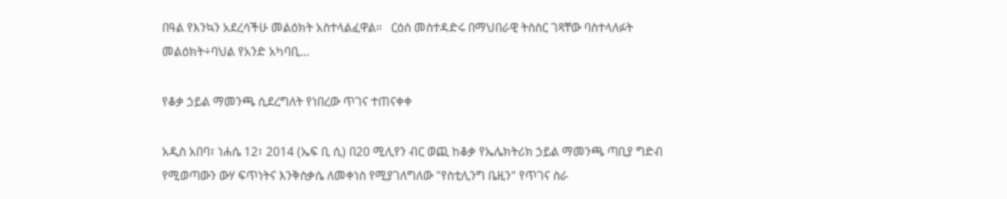በዓል የእንኳን አደረሳችሁ መልዕክት አስተላልፈዋል።   ርዕሰ መስተዳድሩ በማህበራዊ ትስስር ገጻቸው ባስተላለፉት መልዕክት÷ባህል የአንድ አካባቢ…

የቆቃ ኃይል ማመንጫ ሲደረግለት የነበረው ጥገና ተጠናቀቀ

አዲስ አበባ፣ ነሐሴ 12፣ 2014 (ኤፍ ቢ ሲ) በ20 ሚሊየን ብር ወጪ ከቆቃ የኤሌክትሪክ ኃይል ማመንጫ ጣቢያ ግድብ የሚወጣውን ውሃ ፍጥነትና እንቅስቃሴ ለመቀነስ የሚያገለግለው "የስቲሊንግ ቤዚን" የጥገና ስራ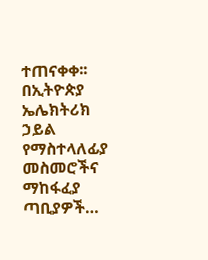ተጠናቀቀ፡፡ በኢትዮጵያ ኤሌክትሪክ ኃይል የማስተላለፊያ መስመሮችና ማከፋፈያ ጣቢያዎች…